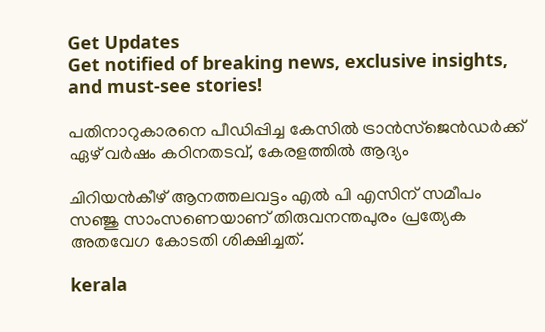Get Updates
Get notified of breaking news, exclusive insights, and must-see stories!

പതിനാറുകാരനെ പീഡിപ്പിച്ച കേസില്‍ ട്രാന്‍സ്‌ജെന്‍ഡര്‍ക്ക് ഏഴ് വര്‍ഷം കഠിനതടവ്, കേരളത്തില്‍ ആദ്യം

ചിറിയന്‍കീഴ് ആനത്തലവട്ടം എല്‍ പി എസിന് സമീപം സഞ്ജു സാംസണെയാണ് തിരുവനന്തപുരം പ്രത്യേക അതവേഗ കോടതി ശിക്ഷിച്ചത്.

kerala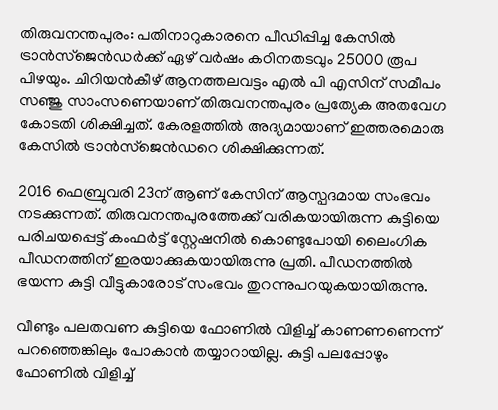തിരുവനന്തപുരം: പതിനാറുകാരനെ പീഡിപ്പിച്ച കേസില്‍ ട്രാന്‍സ്‌ജെന്‍ഡര്‍ക്ക് ഏഴ് വര്‍ഷം കഠിനതടവും 25000 രൂപ പിഴയും. ചിറിയന്‍കീഴ് ആനത്തലവട്ടം എല്‍ പി എസിന് സമീപം സഞ്ജു സാംസണെയാണ് തിരുവനന്തപുരം പ്രത്യേക അതവേഗ കോടതി ശിക്ഷിച്ചത്. കേരളത്തില്‍ അദ്യമായാണ് ഇത്തരമൊരു കേസില്‍ ട്രാന്‍സ്‌ജെന്‍ഡറെ ശിക്ഷിക്കുന്നത്.

2016 ഫെബ്രുവരി 23ന് ആണ് കേസിന് ആസ്പദമായ സംഭവം നടക്കുന്നത്. തിരുവനന്തപുരത്തേക്ക് വരികയായിരുന്ന കുട്ടിയെ പരിചയപ്പെട്ട് കംഫര്‍ട്ട് സ്റ്റേഷനില്‍ കൊണ്ടുപോയി ലൈംഗിക പീഡനത്തിന് ഇരയാക്കുകയായിരുന്നു പ്രതി. പീഡനത്തില്‍ ഭയന്ന കുട്ടി വീട്ടുകാരോട് സംഭവം തുറന്നുപറയുകയായിരുന്നു.

വീണ്ടും പലതവണ കുട്ടിയെ ഫോണില്‍ വിളിച്ച് കാണണണെന്ന് പറഞ്ഞെങ്കിലും പോകാന്‍ തയ്യാറായില്ല. കുട്ടി പലപ്പോഴും ഫോണില്‍ വിളിച്ച്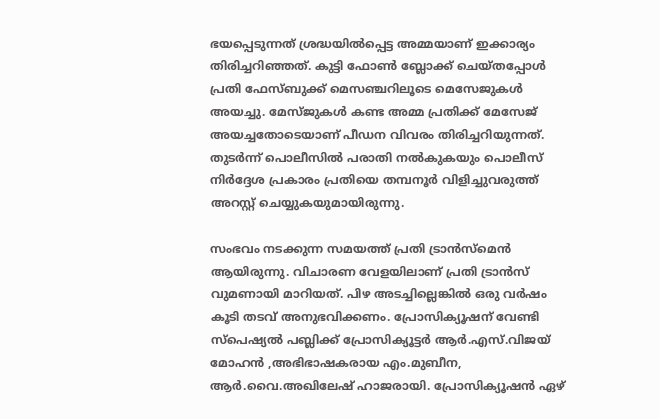ഭയപ്പെടുന്നത് ശ്രദ്ധയില്‍പ്പെട്ട അമ്മയാണ് ഇക്കാര്യം തിരിച്ചറിഞ്ഞത്. കുട്ടി ഫോണ്‍ ബ്ലോക്ക് ചെയ്തപ്പോള്‍ പ്രതി ഫേസ്ബുക്ക് മെസഞ്ചറിലൂടെ മെസേജുകള്‍ അയച്ചു. മേസ്ജുകള്‍ കണ്ട അമ്മ പ്രതിക്ക് മേസേജ് അയച്ചതോടെയാണ് പീഡന വിവരം തിരിച്ചറിയുന്നത്. തുടര്‍ന്ന് പൊലീസില്‍ പരാതി നല്‍കുകയും പൊലീസ് നിര്‍ദ്ദേശ പ്രകാരം പ്രതിയെ തമ്പനൂര്‍ വിളിച്ചുവരുത്ത് അറസ്റ്റ് ചെയ്യുകയുമായിരുന്നു.

സംഭവം നടക്കുന്ന സമയത്ത് പ്രതി ട്രാന്‍സ്‌മെന്‍ ആയിരുന്നു. വിചാരണ വേളയിലാണ് പ്രതി ട്രാന്‍സ് വുമണായി മാറിയത്. പിഴ അടച്ചില്ലെങ്കില്‍ ഒരു വര്‍ഷം കൂടി തടവ് അനുഭവിക്കണം. പ്രോസിക്യൂഷന് വേണ്ടി സ്പെഷ്യല്‍ പബ്ലിക്ക് പ്രോസിക്യൂട്ടര്‍ ആര്‍.എസ്.വിജയ് മോഹന്‍ ,അഭിഭാഷകരായ എം.മുബീന, ആര്‍.വൈ.അഖിലേഷ് ഹാജരായി. പ്രോസിക്യൂഷന്‍ ഏഴ്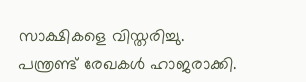സാക്ഷികളെ വിസ്തരിച്ചു. പന്ത്രണ്ട് രേഖകള്‍ ഹാജരാക്കി.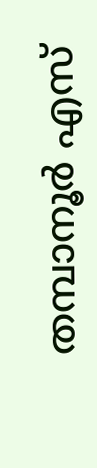തമ്പാനൂര്‍ എസ്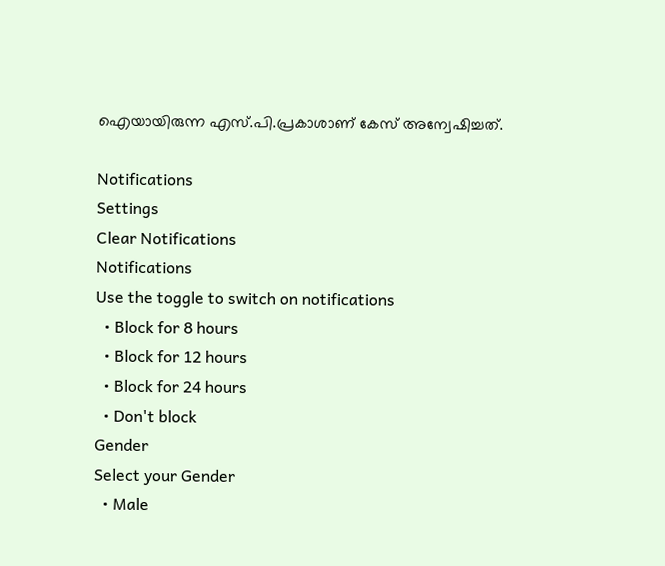ഐയായിരുന്ന എസ്.പി.പ്രകാശാണ് കേസ് അന്വേഷിച്ചത്.

Notifications
Settings
Clear Notifications
Notifications
Use the toggle to switch on notifications
  • Block for 8 hours
  • Block for 12 hours
  • Block for 24 hours
  • Don't block
Gender
Select your Gender
  • Male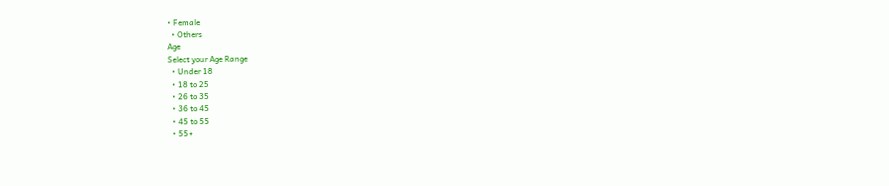• Female
  • Others
Age
Select your Age Range
  • Under 18
  • 18 to 25
  • 26 to 35
  • 36 to 45
  • 45 to 55
  • 55+